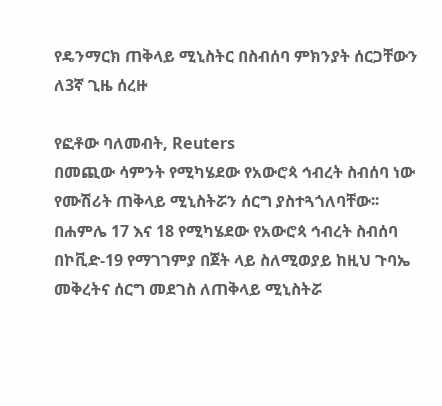የዴንማርክ ጠቅላይ ሚኒስትር በስብሰባ ምክንያት ሰርጋቸውን ለ3ኛ ጊዜ ሰረዙ

የፎቶው ባለመብት, Reuters
በመጪው ሳምንት የሚካሄደው የአውሮጳ ኅብረት ስብሰባ ነው የሙሽሪት ጠቅላይ ሚኒስትሯን ሰርግ ያስተጓጎለባቸው፡፡
በሐምሌ 17 እና 18 የሚካሄደው የአውሮጳ ኅብረት ስብሰባ በኮቪድ-19 የማገገምያ በጀት ላይ ስለሚወያይ ከዚህ ጉባኤ መቅረትና ሰርግ መደገስ ለጠቅላይ ሚኒስትሯ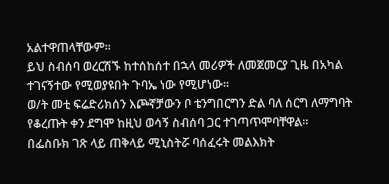አልተዋጠላቸውም፡፡
ይህ ስብሰባ ወረርሽኙ ከተሰከሰተ በኋላ መሪዎች ለመጀመርያ ጊዜ በአካል ተገናኝተው የሚወያዩበት ጉባኤ ነው የሚሆነው፡፡
ወ/ት መቲ ፍሬድሪክሰን እጮኛቻውን ቦ ቴንግበርግን ድል ባለ ሰርግ ለማግባት የቆረጡት ቀን ደግሞ ከዚህ ወሳኝ ስብሰባ ጋር ተገጣጥሞባቸዋል፡፡
በፌስቡክ ገጽ ላይ ጠቅላይ ሚኒስትሯ ባሰፈሩት መልእክት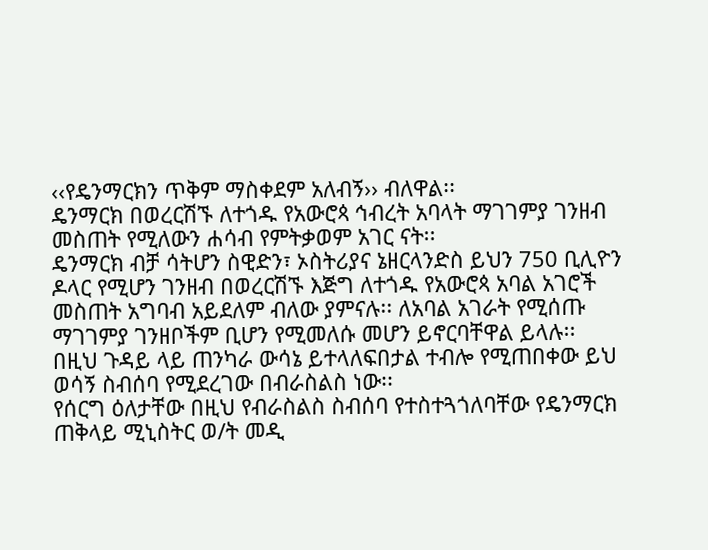‹‹የዴንማርክን ጥቅም ማስቀደም አለብኝ›› ብለዋል፡፡
ዴንማርክ በወረርሽኙ ለተጎዱ የአውሮጳ ኅብረት አባላት ማገገምያ ገንዘብ መስጠት የሚለውን ሐሳብ የምትቃወም አገር ናት፡፡
ዴንማርክ ብቻ ሳትሆን ስዊድን፣ ኦስትሪያና ኔዘርላንድስ ይህን 750 ቢሊዮን ዶላር የሚሆን ገንዘብ በወረርሽኙ እጅግ ለተጎዱ የአውሮጳ አባል አገሮች መስጠት አግባብ አይደለም ብለው ያምናሉ፡፡ ለአባል አገራት የሚሰጡ ማገገምያ ገንዘቦችም ቢሆን የሚመለሱ መሆን ይኖርባቸዋል ይላሉ፡፡
በዚህ ጉዳይ ላይ ጠንካራ ውሳኔ ይተላለፍበታል ተብሎ የሚጠበቀው ይህ ወሳኝ ስብሰባ የሚደረገው በብራስልስ ነው፡፡
የሰርግ ዕለታቸው በዚህ የብራስልስ ስብሰባ የተስተጓጎለባቸው የዴንማርክ ጠቅላይ ሚኒስትር ወ/ት መዲ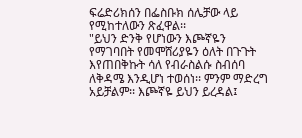ፍሬድሪክሰን በፌስቡክ ሰሌቻው ላይ የሚከተለውን ጽፈዋል፡፡
"ይህን ድንቅ የሆነውን እጮኛዬን የማገባበት የመሞሸሪያዬን ዕለት በጉጉት እየጠበቅኩት ሳለ የብራስልሱ ስብሰባ ለቅዳሜ እንዲሆነ ተወሰነ፡፡ ምንም ማድረግ አይቻልም፡፡ እጮኛዬ ይህን ይረዳል፤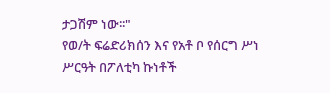ታጋሽም ነው፡፡"
የወ/ት ፍሬድሪክሰን እና የአቶ ቦ የሰርግ ሥነ ሥርዓት በፖለቲካ ኩነቶች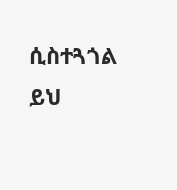ሲስተጓጎል ይህ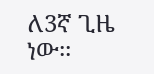ለ3ኛ ጊዜ ነው፡፡